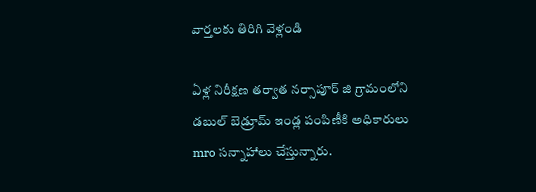వార్తలకు తిరిగి వెళ్లండి

ఏళ్ల నిరీక్షణ తర్వాత నర్సాపూర్ జి గ్రామంలోని డబుల్ బెడ్రూమ్ ఇండ్ల పంపిణీకి అధికారులు mro సన్నాహాలు చేస్తున్నారు.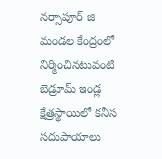నర్సాపూర్ జి మండల కేంద్రంలో నిర్మించినటువంటి బెడ్రూమ్ ఇండ్ల క్షేత్రస్థాయిలో కనీస సదుపాయాలు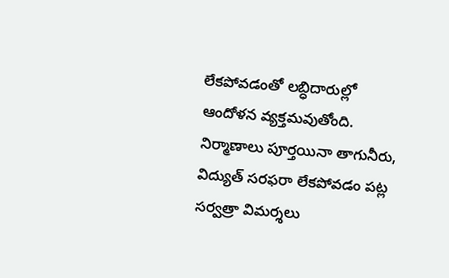లేకపోవడంతో లబ్ధిదారుల్లో ఆందోళన వ్యక్తమవుతోంది. నిర్మాణాలు పూర్తయినా తాగునీరు, విద్యుత్ సరఫరా లేకపోవడం పట్ల సర్వత్రా విమర్శలు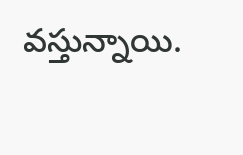వస్తున్నాయి.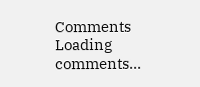Comments
Loading comments...